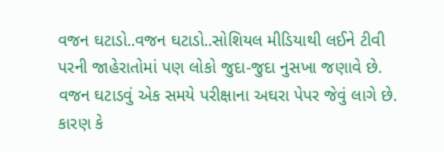વજન ઘટાડો..વજન ઘટાડો..સોશિયલ મીડિયાથી લઈને ટીવી પરની જાહેરાતોમાં પણ લોકો જુદા-જુદા નુસખા જણાવે છે. વજન ઘટાડવું એક સમયે પરીક્ષાના અઘરા પેપર જેવું લાગે છે. કારણ કે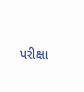પરીક્ષા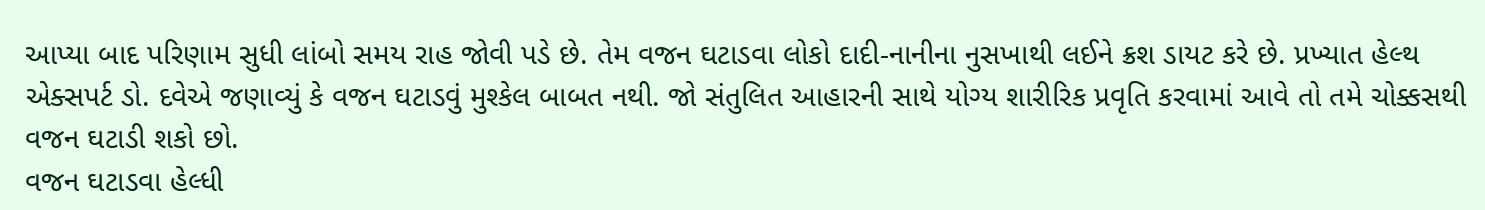આપ્યા બાદ પરિણામ સુધી લાંબો સમય રાહ જોવી પડે છે. તેમ વજન ઘટાડવા લોકો દાદી-નાનીના નુસખાથી લઈને ક્રશ ડાયટ કરે છે. પ્રખ્યાત હેલ્થ એક્સપર્ટ ડો. દવેએ જણાવ્યું કે વજન ઘટાડવું મુશ્કેલ બાબત નથી. જો સંતુલિત આહારની સાથે યોગ્ય શારીરિક પ્રવૃતિ કરવામાં આવે તો તમે ચોક્કસથી વજન ઘટાડી શકો છો.
વજન ઘટાડવા હેલ્ધી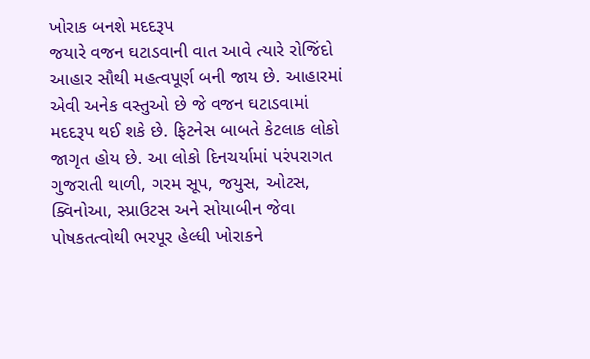ખોરાક બનશે મદદરૂપ
જયારે વજન ઘટાડવાની વાત આવે ત્યારે રોજિંદો આહાર સૌથી મહત્વપૂર્ણ બની જાય છે. આહારમાં એવી અનેક વસ્તુઓ છે જે વજન ઘટાડવામાં મદદરૂપ થઈ શકે છે. ફિટનેસ બાબતે કેટલાક લોકો જાગૃત હોય છે. આ લોકો દિનચર્યામાં પરંપરાગત ગુજરાતી થાળી, ગરમ સૂપ, જયુસ, ઓટસ, ક્વિનોઆ, સ્પ્રાઉટસ અને સોયાબીન જેવા પોષકતત્વોથી ભરપૂર હેલ્ધી ખોરાકને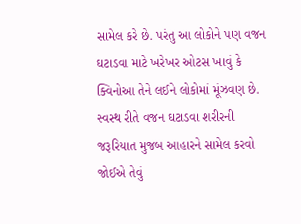સામેલ કરે છે. પરંતુ આ લોકોને પણ વજન ઘટાડવા માટે ખરેખર ઓટસ ખાવું કે ક્વિનોઆ તેને લઈને લોકોમાં મૂંઝવણ છે. સ્વસ્થ રીતે વજન ઘટાડવા શરીરની જરૂરિયાત મુજબ આહારને સામેલ કરવો જોઈએ તેવું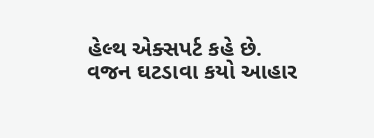હેલ્થ એક્સપર્ટ કહે છે.
વજન ઘટડાવા કયો આહાર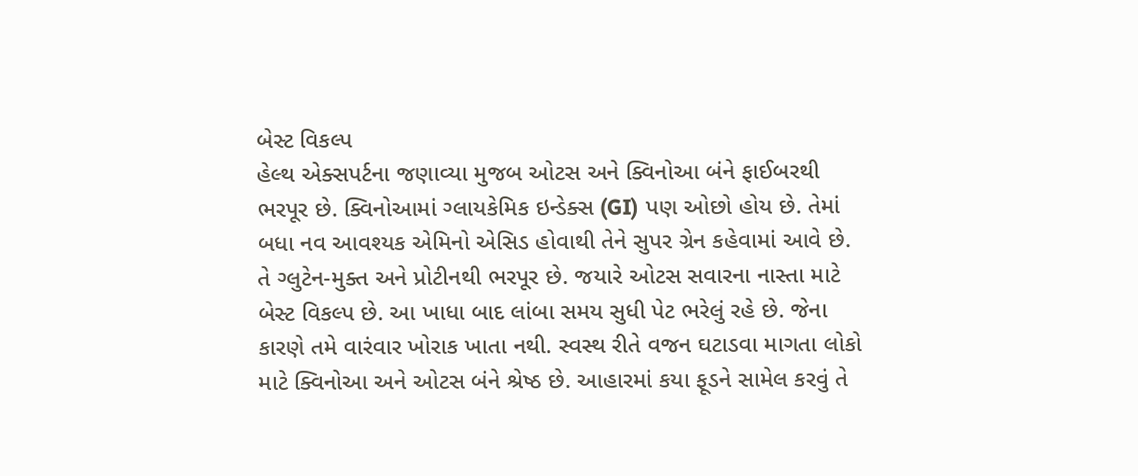બેસ્ટ વિકલ્પ
હેલ્થ એક્સપર્ટના જણાવ્યા મુજબ ઓટસ અને ક્વિનોઆ બંને ફાઈબરથી ભરપૂર છે. ક્વિનોઆમાં ગ્લાયકેમિક ઇન્ડેક્સ (GI) પણ ઓછો હોય છે. તેમાં બધા નવ આવશ્યક એમિનો એસિડ હોવાથી તેને સુપર ગ્રેન કહેવામાં આવે છે. તે ગ્લુટેન-મુક્ત અને પ્રોટીનથી ભરપૂર છે. જયારે ઓટસ સવારના નાસ્તા માટે બેસ્ટ વિકલ્પ છે. આ ખાધા બાદ લાંબા સમય સુધી પેટ ભરેલું રહે છે. જેના કારણે તમે વારંવાર ખોરાક ખાતા નથી. સ્વસ્થ રીતે વજન ઘટાડવા માગતા લોકો માટે ક્વિનોઆ અને ઓટસ બંને શ્રેષ્ઠ છે. આહારમાં કયા ફૂડને સામેલ કરવું તે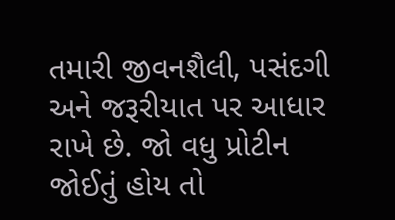તમારી જીવનશૈલી, પસંદગી અને જરૂરીયાત પર આધાર રાખે છે. જો વધુ પ્રોટીન જોઈતું હોય તો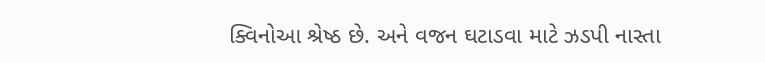ક્વિનોઆ શ્રેષ્ઠ છે. અને વજન ઘટાડવા માટે ઝડપી નાસ્તા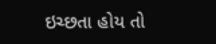ઇચ્છતા હોય તો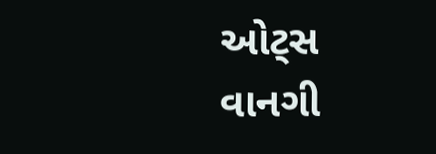ઓટ્સ વાનગી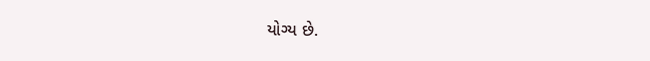યોગ્ય છે.